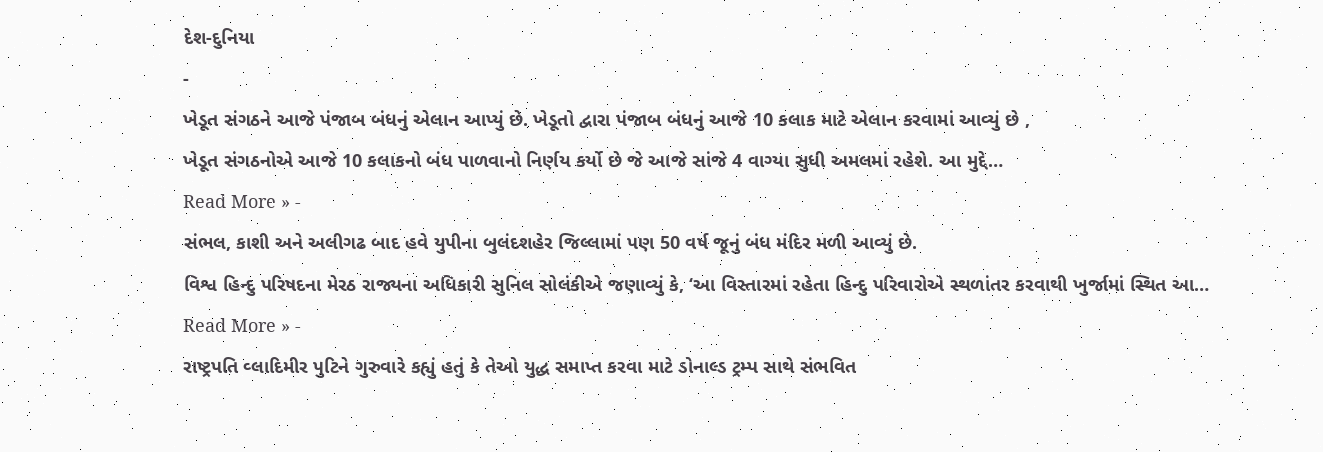દેશ-દુનિયા
-
ખેડૂત સંગઠને આજે પંજાબ બંધનું એલાન આપ્યું છે. ખેડૂતો દ્વારા પંજાબ બંધનું આજે 10 કલાક માટે એલાન કરવામાં આવ્યું છે ,
ખેડૂત સંગઠનોએ આજે 10 કલાકનો બંધ પાળવાનો નિર્ણય કર્યો છે જે આજે સાંજે 4 વાગ્યા સુધી અમલમાં રહેશે. આ મુદ્દે…
Read More » -
સંભલ, કાશી અને અલીગઢ બાદ હવે યુપીના બુલંદશહેર જિલ્લામાં પણ 50 વર્ષ જૂનું બંધ મંદિર મળી આવ્યું છે.
વિશ્વ હિન્દુ પરિષદના મેરઠ રાજ્યના અધિકારી સુનિલ સોલંકીએ જણાવ્યું કે, ‘આ વિસ્તારમાં રહેતા હિન્દુ પરિવારોએ સ્થળાંતર કરવાથી ખુર્જામાં સ્થિત આ…
Read More » -
રાષ્ટ્રપતિ વ્લાદિમીર પુટિને ગુરુવારે કહ્યું હતું કે તેઓ યુદ્ધ સમાપ્ત કરવા માટે ડોનાલ્ડ ટ્રમ્પ સાથે સંભવિત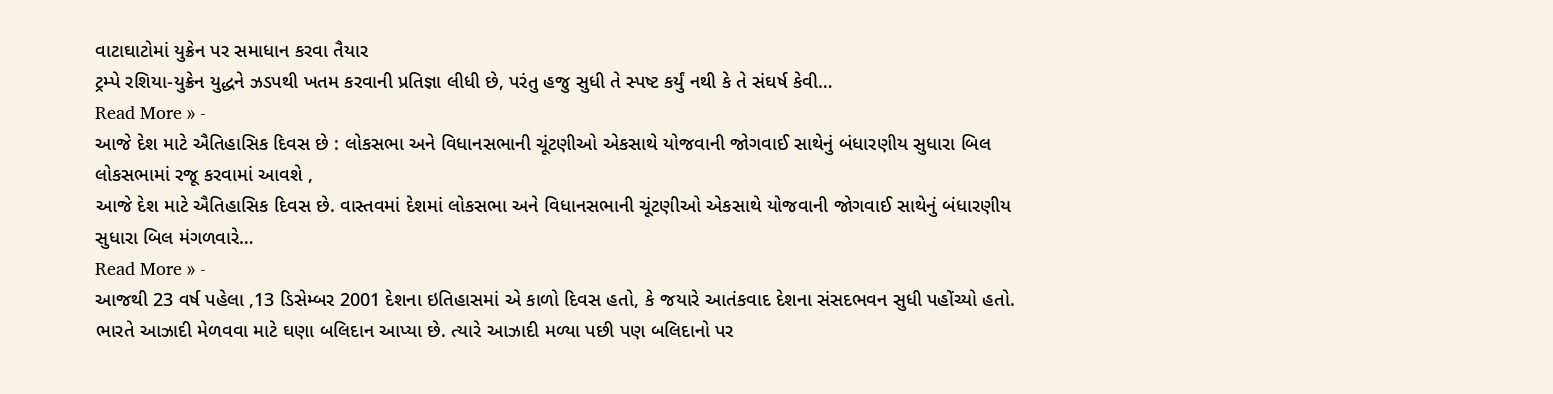વાટાઘાટોમાં યુક્રેન પર સમાધાન કરવા તૈયાર
ટ્રમ્પે રશિયા-યુક્રેન યુદ્ધને ઝડપથી ખતમ કરવાની પ્રતિજ્ઞા લીધી છે, પરંતુ હજુ સુધી તે સ્પષ્ટ કર્યું નથી કે તે સંઘર્ષ કેવી…
Read More » -
આજે દેશ માટે ઐતિહાસિક દિવસ છે : લોકસભા અને વિધાનસભાની ચૂંટણીઓ એકસાથે યોજવાની જોગવાઈ સાથેનું બંધારણીય સુધારા બિલ લોકસભામાં રજૂ કરવામાં આવશે ,
આજે દેશ માટે ઐતિહાસિક દિવસ છે. વાસ્તવમાં દેશમાં લોકસભા અને વિધાનસભાની ચૂંટણીઓ એકસાથે યોજવાની જોગવાઈ સાથેનું બંધારણીય સુધારા બિલ મંગળવારે…
Read More » -
આજથી 23 વર્ષ પહેલા ,13 ડિસેમ્બર 2001 દેશના ઇતિહાસમાં એ કાળો દિવસ હતો, કે જયારે આતંકવાદ દેશના સંસદભવન સુધી પહોંચ્યો હતો.
ભારતે આઝાદી મેળવવા માટે ઘણા બલિદાન આપ્યા છે. ત્યારે આઝાદી મળ્યા પછી પણ બલિદાનો પર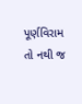પૂર્ણવિરામ તો નથી જ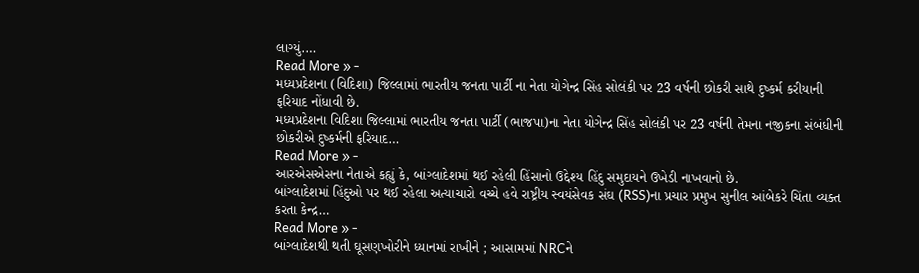લાગ્યું.…
Read More » -
મધ્યપ્રદેશના (વિદિશા) જિલ્લામાં ભારતીય જનતા પાર્ટી ના નેતા યોગેન્દ્ર સિંહ સોલંકી પર 23 વર્ષની છોકરી સાથે દુષ્કર્મ કરીયાની ફરિયાદ નોંધાવી છે.
મધ્યપ્રદેશના વિદિશા જિલ્લામાં ભારતીય જનતા પાર્ટી (ભાજપા)ના નેતા યોગેન્દ્ર સિંહ સોલંકી પર 23 વર્ષની તેમના નજીકના સંબંધીની છોકરીએ દુષ્કર્મની ફરિયાદ…
Read More » -
આરએસએસના નેતાએ કહ્યું કે, બાંગ્લાદેશમાં થઈ રહેલી હિંસાનો ઉદ્દેશ્ય હિંદુ સમુદાયને ઉખેડી નાખવાનો છે.
બાંગ્લાદેશમાં હિંદુઓ પર થઈ રહેલા અત્યાચારો વચ્ચે હવે રાષ્ટ્રીય સ્વયંસેવક સંઘ (RSS)ના પ્રચાર પ્રમુખ સુનીલ આંબેકરે ચિંતા વ્યક્ત કરતા કેન્દ્ર…
Read More » -
બાંગ્લાદેશથી થતી ઘૂસણખોરીને ધ્યાનમાં રાખીને ; આસામમાં NRCને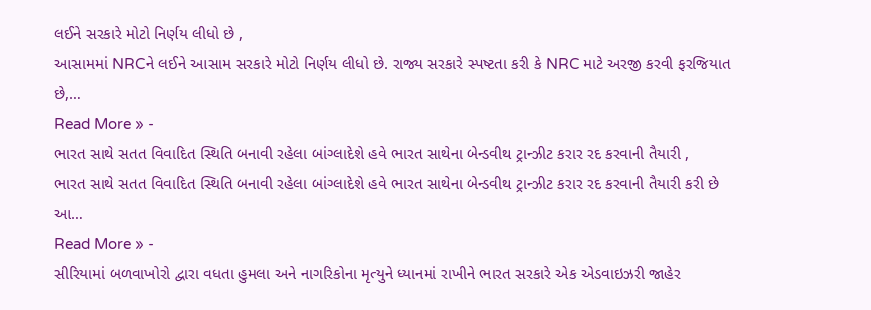લઈને સરકારે મોટો નિર્ણય લીધો છે ,
આસામમાં NRCને લઈને આસામ સરકારે મોટો નિર્ણય લીધો છે. રાજ્ય સરકારે સ્પષ્ટતા કરી કે NRC માટે અરજી કરવી ફરજિયાત છે,…
Read More » -
ભારત સાથે સતત વિવાદિત સ્થિતિ બનાવી રહેલા બાંગ્લાદેશે હવે ભારત સાથેના બેન્ડવીથ ટ્રાન્ઝીટ કરાર રદ કરવાની તૈયારી ,
ભારત સાથે સતત વિવાદિત સ્થિતિ બનાવી રહેલા બાંગ્લાદેશે હવે ભારત સાથેના બેન્ડવીથ ટ્રાન્ઝીટ કરાર રદ કરવાની તૈયારી કરી છે આ…
Read More » -
સીરિયામાં બળવાખોરો દ્વારા વધતા હુમલા અને નાગરિકોના મૃત્યુને ધ્યાનમાં રાખીને ભારત સરકારે એક એડવાઇઝરી જાહેર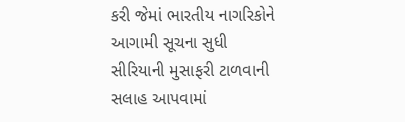કરી જેમાં ભારતીય નાગરિકોને આગામી સૂચના સુધી સીરિયાની મુસાફરી ટાળવાની સલાહ આપવામાં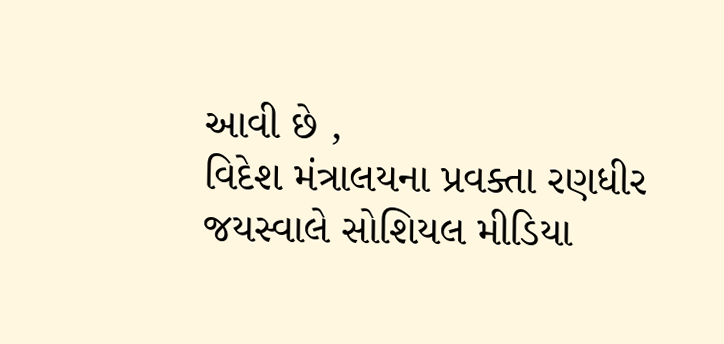આવી છે ,
વિદેશ મંત્રાલયના પ્રવક્તા રણધીર જયસ્વાલે સોશિયલ મીડિયા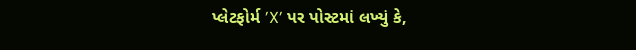પ્લેટફોર્મ ’X’ પર પોસ્ટમાં લખ્યું કે,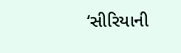‘સીરિયાની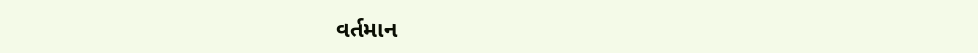વર્તમાન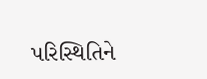પરિસ્થિતિને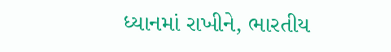ધ્યાનમાં રાખીને, ભારતીય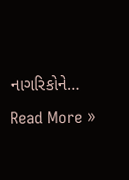નાગરિકોને…
Read More »